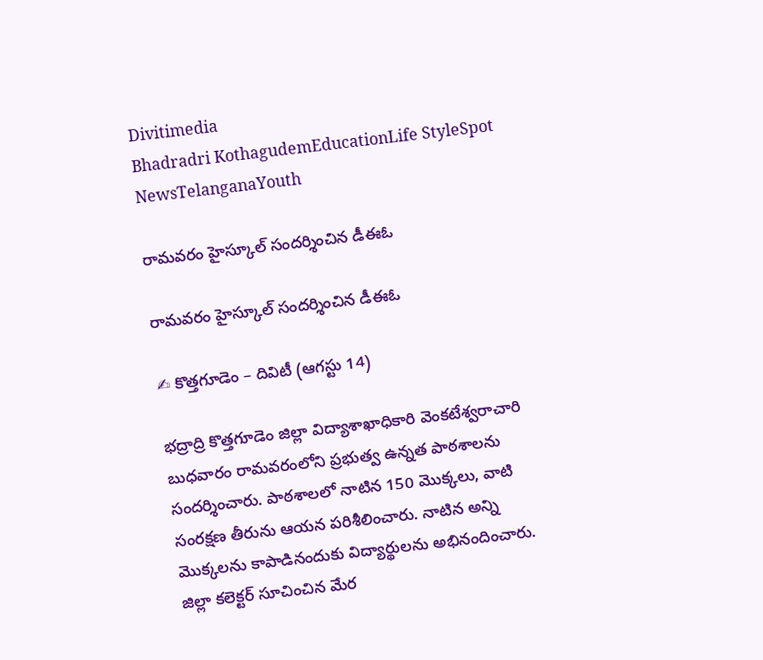Divitimedia
Bhadradri KothagudemEducationLife StyleSpot NewsTelanganaYouth

రామవరం హైస్కూల్ సందర్శించిన డీఈఓ

రామవరం హైస్కూల్ సందర్శించిన డీఈఓ

✍ కొత్తగూడెం – దివిటీ (ఆగస్టు 14)

భద్రాద్రి కొత్తగూడెం జిల్లా విద్యాశాఖాధికారి వెంకటేశ్వరాచారి బుధవారం రామవరంలోని ప్రభుత్వ ఉన్నత పాఠశాలను సందర్శించారు. పాఠశాలలో నాటిన 150 మొక్కలు, వాటి సంరక్షణ తీరును ఆయన పరిశీలించారు. నాటిన అన్ని మొక్కలను కాపాడినందుకు విద్యార్థులను అభినందించారు. జిల్లా కలెక్టర్ సూచించిన మేర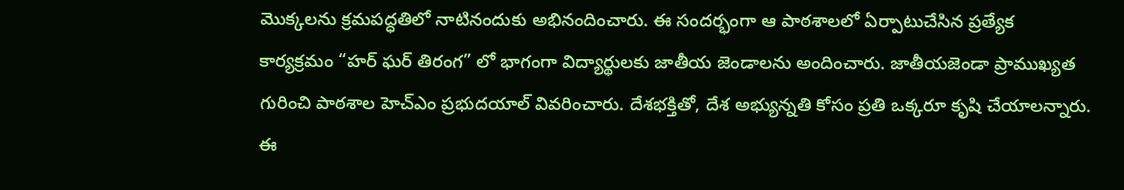మొక్కలను క్రమపద్ధతిలో నాటినందుకు అభినందించారు. ఈ సందర్భంగా ఆ పాఠశాలలో ఏర్పాటుచేసిన ప్రత్యేక కార్యక్రమం “హర్ ఘర్ తిరంగ” లో భాగంగా విద్యార్థులకు జాతీయ జెండాలను అందించారు. జాతీయజెండా ప్రాముఖ్యత గురించి పాఠశాల హెచ్ఎం ప్రభుదయాల్ వివరించారు. దేశభక్తితో, దేశ అభ్యున్నతి కోసం ప్రతి ఒక్కరూ కృషి చేయాలన్నారు. ఈ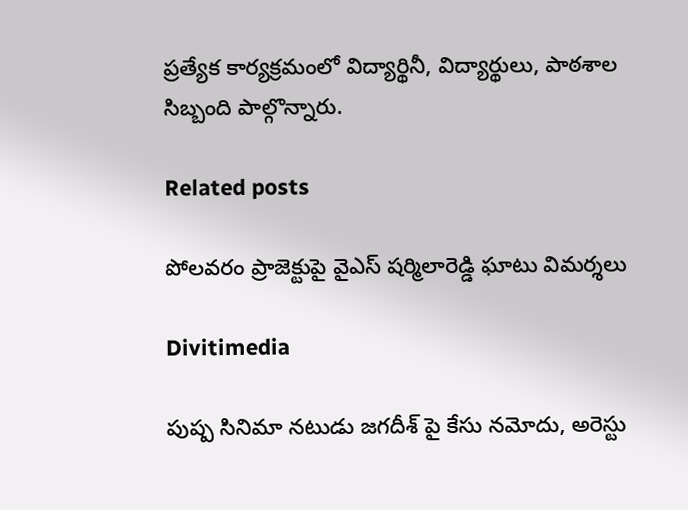ప్రత్యేక కార్యక్రమంలో విద్యార్థినీ, విద్యార్థులు, పాఠశాల సిబ్బంది పాల్గొన్నారు.

Related posts

పోలవరం ప్రాజెక్టుపై వైఎస్ షర్మిలారెడ్డి ఘాటు విమర్శలు

Divitimedia

పుష్ప సినిమా నటుడు జగదీశ్ పై కేసు నమోదు, అరెస్టు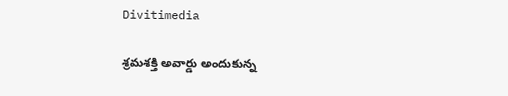Divitimedia

శ్రమశక్తి అవార్డు అందుకున్న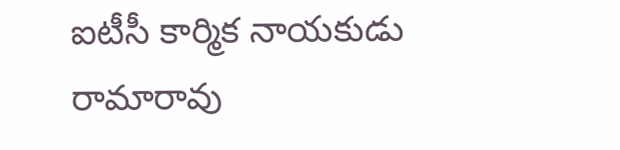ఐటీసీ కార్మిక నాయకుడు రామారావు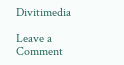Divitimedia

Leave a Comment